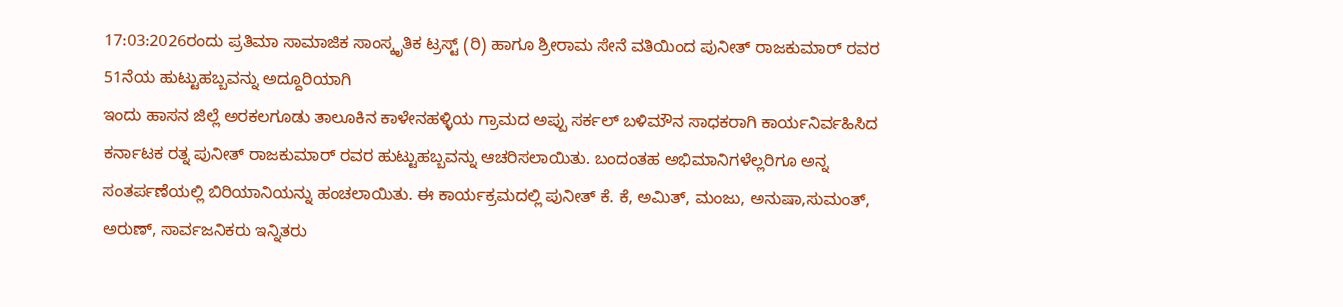17:03:2026ರಂದು ಪ್ರತಿಮಾ ಸಾಮಾಜಿಕ ಸಾಂಸ್ಕೃತಿಕ ಟ್ರಸ್ಟ್ (ರಿ) ಹಾಗೂ ಶ್ರೀರಾಮ ಸೇನೆ ವತಿಯಿಂದ ಪುನೀತ್ ರಾಜಕುಮಾರ್ ರವರ 51ನೆಯ ಹುಟ್ಟುಹಬ್ಬವನ್ನು ಅದ್ದೂರಿಯಾಗಿ
ಇಂದು ಹಾಸನ ಜಿಲ್ಲೆ ಅರಕಲಗೂಡು ತಾಲೂಕಿನ ಕಾಳೇನಹಳ್ಳಿಯ ಗ್ರಾಮದ ಅಪ್ಪು ಸರ್ಕಲ್ ಬಳಿಮೌನ ಸಾಧಕರಾಗಿ ಕಾರ್ಯನಿರ್ವಹಿಸಿದ ಕರ್ನಾಟಕ ರತ್ನ ಪುನೀತ್ ರಾಜಕುಮಾರ್ ರವರ ಹುಟ್ಟುಹಬ್ಬವನ್ನು ಆಚರಿಸಲಾಯಿತು. ಬಂದಂತಹ ಅಭಿಮಾನಿಗಳೆಲ್ಲರಿಗೂ ಅನ್ನ ಸಂತರ್ಪಣೆಯಲ್ಲಿ ಬಿರಿಯಾನಿಯನ್ನು ಹಂಚಲಾಯಿತು. ಈ ಕಾರ್ಯಕ್ರಮದಲ್ಲಿ ಪುನೀತ್ ಕೆ. ಕೆ, ಅಮಿತ್, ಮಂಜು, ಅನುಷಾ,ಸುಮಂತ್, ಅರುಣ್, ಸಾರ್ವಜನಿಕರು ಇನ್ನಿತರು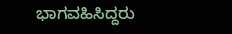ಭಾಗವಹಿಸಿದ್ದರು